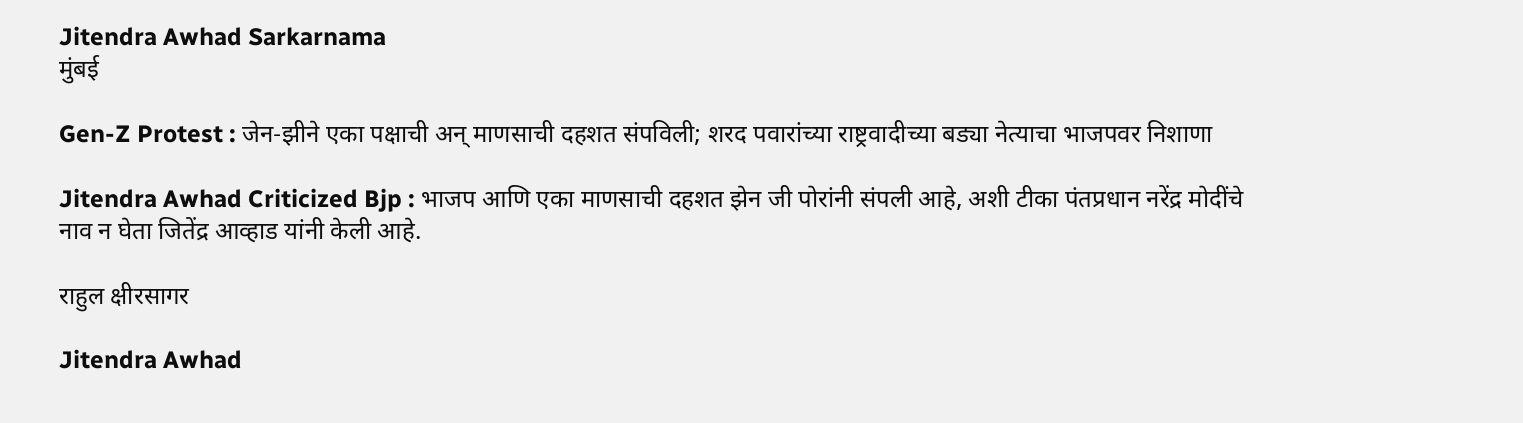Jitendra Awhad Sarkarnama
मुंबई

Gen-Z Protest : जेन-झीने एका पक्षाची अन् माणसाची दहशत संपविली; शरद पवारांच्या राष्ट्रवादीच्या बड्या नेत्याचा भाजपवर निशाणा

Jitendra Awhad Criticized Bjp : भाजप आणि एका माणसाची दहशत झेन जी पोरांनी संपली आहे, अशी टीका पंतप्रधान नरेंद्र मोदींचे नाव न घेता जितेंद्र आव्हाड यांनी केली आहे.

राहुल क्षीरसागर

Jitendra Awhad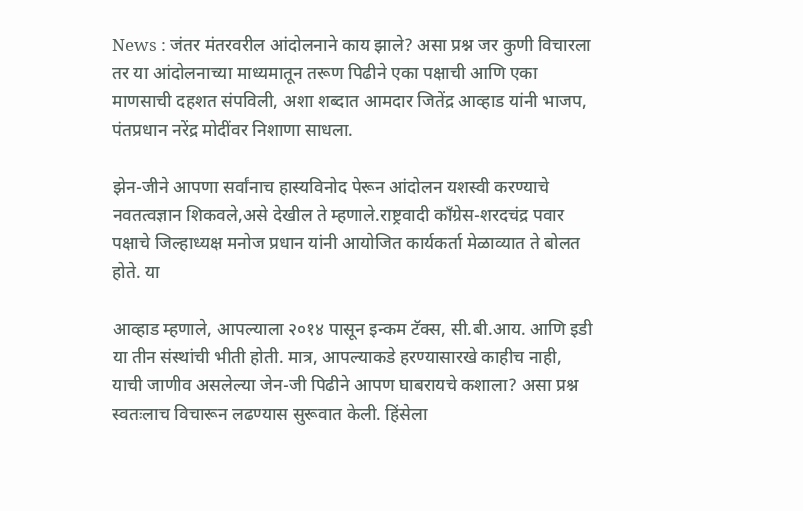News : जंतर मंतरवरील आंदोलनाने काय झाले? असा प्रश्न जर कुणी विचारला तर या आंदोलनाच्या माध्यमातून तरूण पिढीने एका पक्षाची आणि एका माणसाची दहशत संपविली, अशा शब्दात आमदार जितेंद्र आव्हाड यांनी भाजप, पंतप्रधान नरेंद्र मोदींवर निशाणा साधला.

झेन-जीने आपणा सर्वांनाच हास्यविनोद पेरून आंदोलन यशस्वी करण्याचे नवतत्वज्ञान शिकवले,असे देखील ते म्हणाले.राष्ट्रवादी काँग्रेस-शरदचंद्र पवार पक्षाचे जिल्हाध्यक्ष मनोज प्रधान यांनी आयोजित कार्यकर्ता मेळाव्यात ते बोलत होते. या

आव्हाड म्हणाले, आपल्याला २०१४ पासून इन्कम टॅक्स, सी.बी.आय. आणि इडी या तीन संस्थांची भीती होती. मात्र, आपल्याकडे हरण्यासारखे काहीच नाही, याची जाणीव असलेल्या जेन-जी पिढीने आपण घाबरायचे कशाला? असा प्रश्न स्वतःलाच विचारून लढण्यास सुरूवात केली. हिंसेला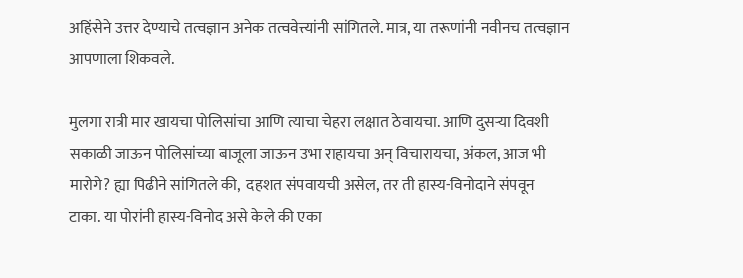अहिंसेने उत्तर देण्याचे तत्वज्ञान अनेक तत्ववेत्त्यांनी सांगितले. मात्र, या तरूणांनी नवीनच तत्वज्ञान आपणाला शिकवले.

मुलगा रात्री मार खायचा पोलिसांचा आणि त्याचा चेहरा लक्षात ठेवायचा. आणि दुसऱ्या दिवशी सकाळी जाऊन पोलिसांच्या बाजूला जाऊन उभा राहायचा अन् विचारायचा, अंकल, आज भी मारोगे? ह्या पिढीने सांगितले की,  दहशत संपवायची असेल, तर ती हास्य-विनोदाने संपवून टाका. या पोरांनी हास्य-विनोद असे केले की एका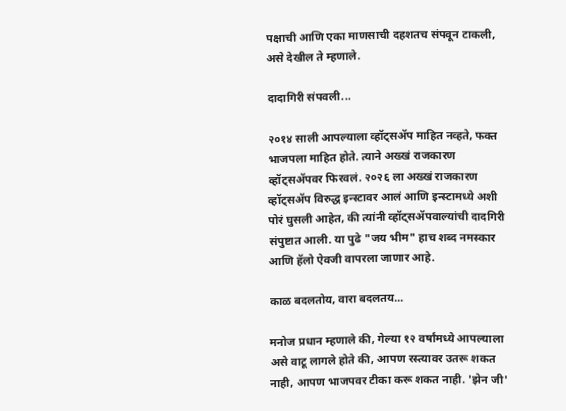पक्षाची आणि एका माणसाची दहशतच संपवून टाकली, असे देखील ते म्हणाले.

दादागिरी संपवली...

२०१४ साली आपल्याला व्हॉट्सॲप माहित नव्हते, फक्त भाजपला माहित होते. त्याने अख्खं राजकारण व्हॉट्सॲपवर फिरवलं. २०२६ ला अख्खं राजकारण व्हॉट्सॲप विरुद्ध इन्स्टावर आलं आणि इन्स्टामध्ये अशी पोरं घुसली आहेत, की त्यांनी व्हॉट्सॲपवाल्यांची दादगिरी संपुष्टात आली. या पुढे "जय भीम" हाच शब्द नमस्कार आणि हॅलो ऐवजी वापरला जाणार आहे.

काळ बदलतोय, वारा बदलतय...

मनोज प्रधान म्हणाले की, गेल्या १२ वर्षांमध्ये आपल्याला असे वाटू लागले होते की, आपण रस्त्यावर उतरू शकत नाही, आपण भाजपवर टीका करू शकत नाही. 'झेन जी'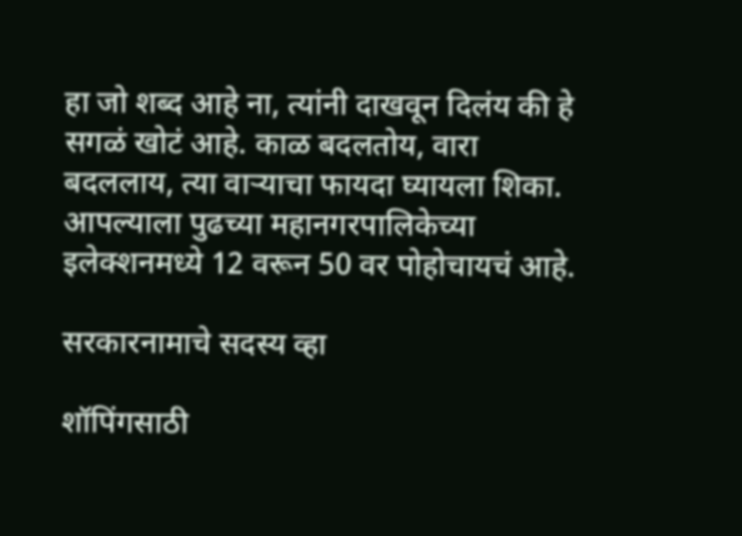हा जो शब्द आहे ना, त्यांनी दाखवून दिलंय की हे सगळं खोटं आहे. काळ बदलतोय, वारा बदललाय, त्या वार्‍याचा फायदा घ्यायला शिका. आपल्याला पुढच्या महानगरपालिकेच्या इलेक्शनमध्ये 12 वरून 50 वर पोहोचायचं आहे.

सरकारनामाचे सदस्य व्हा

शॉपिंगसाठी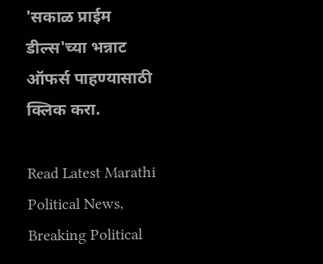'सकाळ प्राईम डील्स'च्या भन्नाट ऑफर्स पाहण्यासाठी क्लिक करा.

Read Latest Marathi Political News, Breaking Political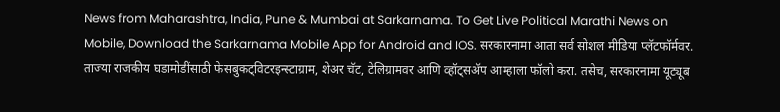News from Maharashtra, India, Pune & Mumbai at Sarkarnama. To Get Live Political Marathi News on Mobile, Download the Sarkarnama Mobile App for Android and IOS. सरकारनामा आता सर्व सोशल मीडिया प्लॅटफॉर्मवर. ताज्या राजकीय घडामोडींसाठी फेसबुकट्विटरइन्स्टाग्राम, शेअर चॅट, टेलिग्रामवर आणि व्हॉट्सॲप आम्हाला फॉलो करा. तसेच, सरकारनामा यूट्यूब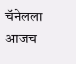चॅनेलला आजच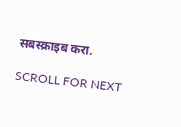सबस्क्राइब करा.

SCROLL FOR NEXT